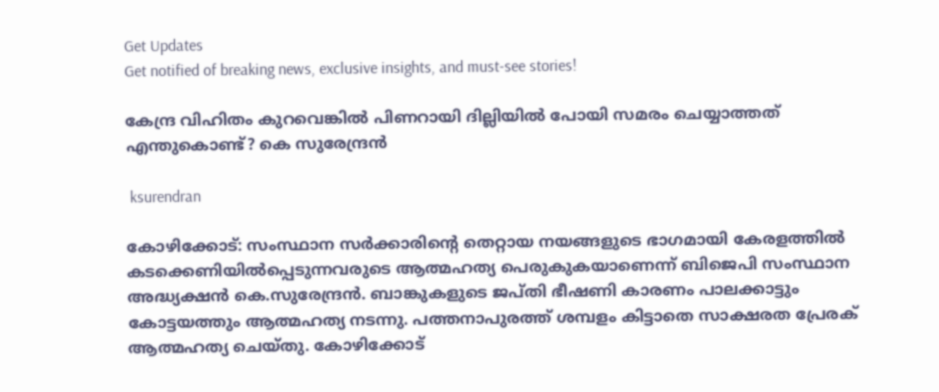Get Updates
Get notified of breaking news, exclusive insights, and must-see stories!

കേന്ദ്ര വിഹിതം കുറവെങ്കില്‍ പിണറായി ദില്ലിയില്‍ പോയി സമരം ചെയ്യാത്തത് എന്തുകൊണ്ട്? കെ സുരേന്ദ്രന്‍

 ksurendran

കോഴിക്കോട്: സംസ്ഥാന സർക്കാരിൻ്റെ തെറ്റായ നയങ്ങളുടെ ഭാഗമായി കേരളത്തിൽ കടക്കെണിയിൽപ്പെടുന്നവരുടെ ആത്മഹത്യ പെരുകുകയാണെന്ന് ബിജെപി സംസ്ഥാന അദ്ധ്യക്ഷൻ കെ.സുരേന്ദ്രൻ. ബാങ്കുകളുടെ ജപ്തി ഭീഷണി കാരണം പാലക്കാട്ടും കോട്ടയത്തും ആത്മഹത്യ നടന്നു. പത്തനാപുരത്ത് ശമ്പളം കിട്ടാതെ സാക്ഷരത പ്രേരക് ആത്മഹത്യ ചെയ്തു. കോഴിക്കോട്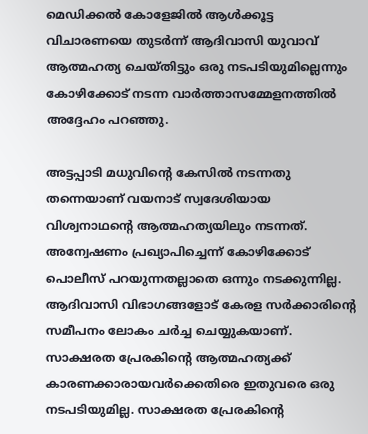മെഡിക്കൽ കോളേജിൽ ആൾക്കൂട്ട വിചാരണയെ തുടർന്ന് ആദിവാസി യുവാവ് ആത്മഹത്യ ചെയ്തിട്ടും ഒരു നടപടിയുമില്ലെന്നും കോഴിക്കോട് നടന്ന വാർത്താസമ്മേളനത്തിൽ അദ്ദേഹം പറഞ്ഞു.

അട്ടപ്പാടി മധുവിൻ്റെ കേസിൽ നടന്നതു തന്നെയാണ് വയനാട് സ്വദേശിയായ വിശ്വനാഥൻ്റെ ആത്മഹത്യയിലും നടന്നത്. അന്വേഷണം പ്രഖ്യാപിച്ചെന്ന് കോഴിക്കോട് പൊലീസ് പറയുന്നതല്ലാതെ ഒന്നും നടക്കുന്നില്ല. ആദിവാസി വിഭാഗങ്ങളോട് കേരള സർക്കാരിൻ്റെ സമീപനം ലോകം ചർച്ച ചെയ്യുകയാണ്. സാക്ഷരത പ്രേരകിൻ്റെ ആത്മഹത്യക്ക് കാരണക്കാരായവർക്കെതിരെ ഇതുവരെ ഒരു നടപടിയുമില്ല. സാക്ഷരത പ്രേരകിൻ്റെ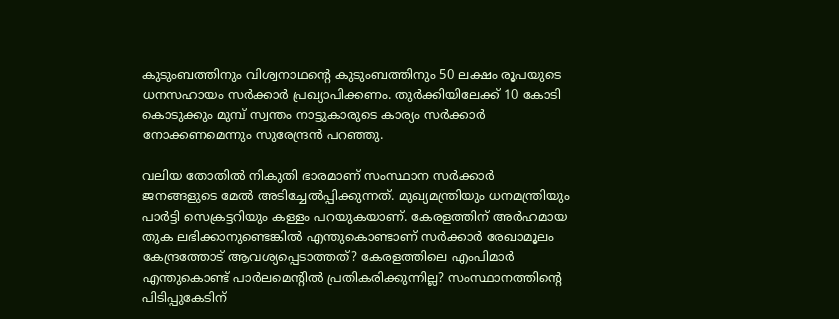കുടുംബത്തിനും വിശ്വനാഥൻ്റെ കുടുംബത്തിനും 50 ലക്ഷം രൂപയുടെ ധനസഹായം സർക്കാർ പ്രഖ്യാപിക്കണം. തുർക്കിയിലേക്ക് 10 കോടി കൊടുക്കും മുമ്പ് സ്വന്തം നാട്ടുകാരുടെ കാര്യം സർക്കാർ നോക്കണമെന്നും സുരേന്ദ്രൻ പറഞ്ഞു.

വലിയ തോതിൽ നികുതി ഭാരമാണ് സംസ്ഥാന സർക്കാർ ജനങ്ങളുടെ മേൽ അടിച്ചേൽപ്പിക്കുന്നത്. മുഖ്യമന്ത്രിയും ധനമന്ത്രിയും പാർട്ടി സെക്രട്ടറിയും കള്ളം പറയുകയാണ്. കേരളത്തിന് അർഹമായ തുക ലഭിക്കാനുണ്ടെങ്കിൽ എന്തുകൊണ്ടാണ് സർക്കാർ രേഖാമൂലം കേന്ദ്രത്തോട് ആവശ്യപ്പെടാത്തത്? കേരളത്തിലെ എംപിമാർ എന്തുകൊണ്ട് പാർലമെൻ്റിൽ പ്രതികരിക്കുന്നില്ല? സംസ്ഥാനത്തിൻ്റെ പിടിപ്പുകേടിന്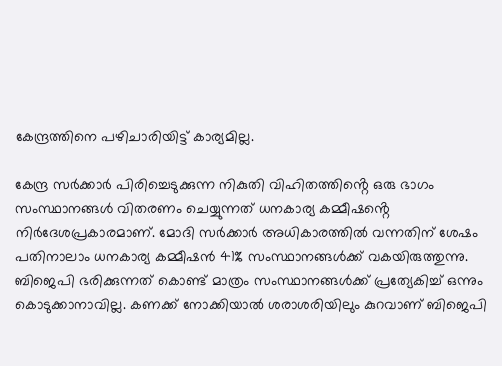കേന്ദ്രത്തിനെ പഴിചാരിയിട്ട് കാര്യമില്ല.

കേന്ദ്ര സർക്കാർ പിരിച്ചെടുക്കുന്ന നികുതി വിഹിതത്തിൻ്റെ ഒരു ഭാഗം സംസ്ഥാനങ്ങൾ വിതരണം ചെയ്യുന്നത് ധനകാര്യ കമ്മീഷൻ്റെ നിർദേശപ്രകാരമാണ്. മോദി സർക്കാർ അധികാരത്തിൽ വന്നതിന് ശേഷം പതിനാലാം ധനകാര്യ കമ്മീഷൻ 41% സംസ്ഥാനങ്ങൾക്ക് വകയിരുത്തുന്നു.
ബിജെപി ഭരിക്കുന്നത് കൊണ്ട് മാത്രം സംസ്ഥാനങ്ങൾക്ക് പ്രത്യേകിച്ച് ഒന്നും കൊടുക്കാനാവില്ല. കണക്ക് നോക്കിയാൽ ശരാശരിയിലും കുറവാണ് ബിജെപി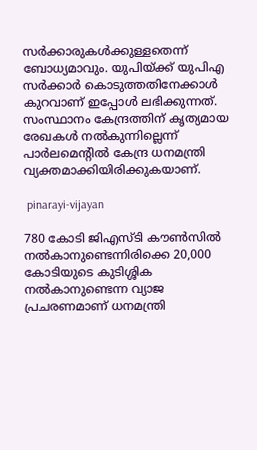സർക്കാരുകൾക്കുള്ളതെന്ന് ബോധ്യമാവും. യുപിയ്ക്ക് യുപിഎ സർക്കാർ കൊടുത്തതിനേക്കാൾ കുറവാണ് ഇപ്പോൾ ലഭിക്കുന്നത്. സംസ്ഥാനം കേന്ദ്രത്തിന് കൃത്യമായ രേഖകൾ നൽകുന്നില്ലെന്ന് പാർലമെൻ്റിൽ കേന്ദ്ര ധനമന്ത്രി വ്യക്തമാക്കിയിരിക്കുകയാണ്.

 pinarayi-vijayan

780 കോടി ജിഎസ്ടി കൗൺസിൽ നൽകാനുണ്ടെന്നിരിക്കെ 20,000 കോടിയുടെ കുടിശ്ശിക നൽകാനുണ്ടെന്ന വ്യാജ പ്രചരണമാണ് ധനമന്ത്രി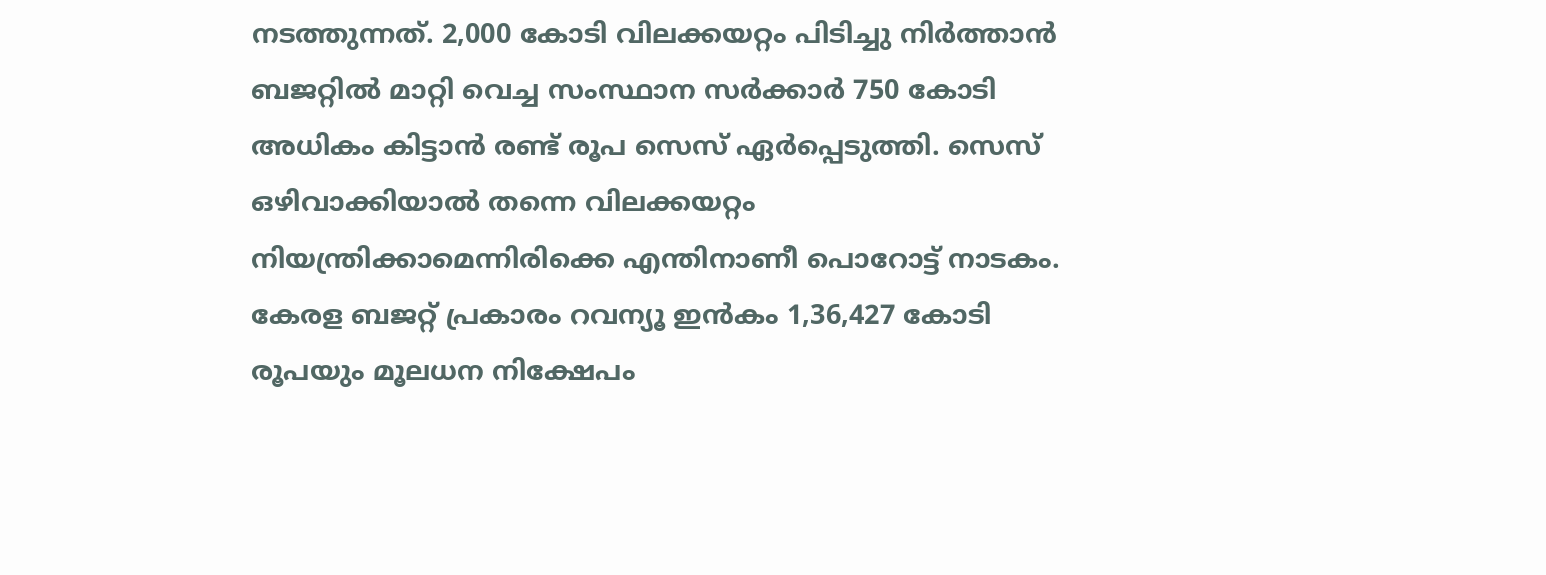നടത്തുന്നത്. 2,000 കോടി വിലക്കയറ്റം പിടിച്ചു നിർത്താൻ ബജറ്റിൽ മാറ്റി വെച്ച സംസ്ഥാന സർക്കാർ 750 കോടി അധികം കിട്ടാൻ രണ്ട് രൂപ സെസ് ഏർപ്പെടുത്തി. സെസ് ഒഴിവാക്കിയാൽ തന്നെ വിലക്കയറ്റം നിയന്ത്രിക്കാമെന്നിരിക്കെ എന്തിനാണീ പൊറോട്ട് നാടകം.
കേരള ബജറ്റ് പ്രകാരം റവന്യൂ ഇൻകം 1,36,427 കോടി രൂപയും മൂലധന നിക്ഷേപം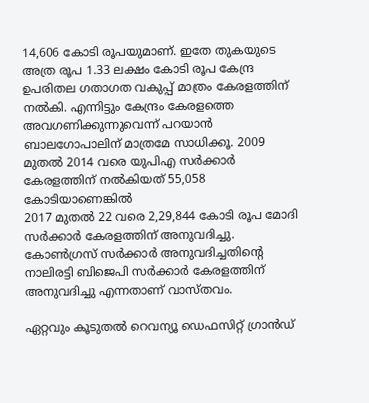14,606 കോടി രൂപയുമാണ്. ഇതേ തുകയുടെ അത്ര രൂപ 1.33 ലക്ഷം കോടി രൂപ കേന്ദ്ര ഉപരിതല ഗതാഗത വകുപ്പ് മാത്രം കേരളത്തിന് നൽകി. എന്നിട്ടും കേന്ദ്രം കേരളത്തെ അവഗണിക്കുന്നുവെന്ന് പറയാൻ ബാലഗോപാലിന് മാത്രമേ സാധിക്കൂ. 2009 മുതൽ 2014 വരെ യുപിഎ സർക്കാർ കേരളത്തിന് നൽകിയത് 55,058 കോടിയാണെങ്കിൽ
2017 മുതൽ 22 വരെ 2,29,844 കോടി രൂപ മോദി സർക്കാർ കേരളത്തിന് അനുവദിച്ചു. കോൺഗ്രസ് സർക്കാർ അനുവദിച്ചതിൻ്റെ നാലിരട്ടി ബിജെപി സർക്കാർ കേരളത്തിന് അനുവദിച്ചു എന്നതാണ് വാസ്തവം.

ഏറ്റവും കൂടുതൽ റെവന്യൂ ഡെഫസിറ്റ് ഗ്രാൻഡ്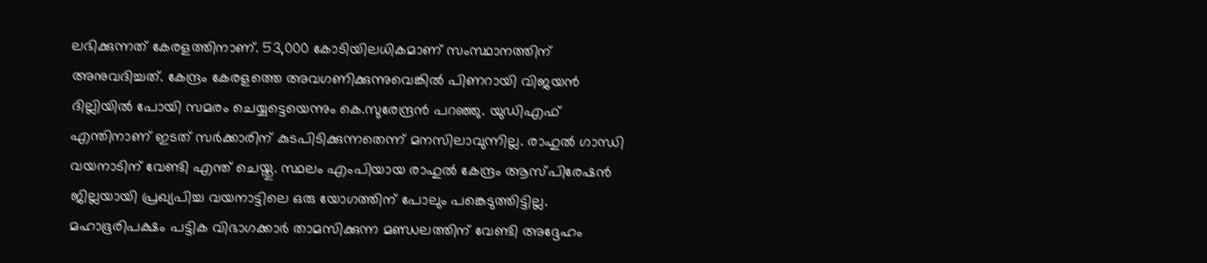ലഭിക്കുന്നത് കേരളത്തിനാണ്. 53,000 കോടിയിലധികമാണ് സംസ്ഥാനത്തിന് അനുവദിച്ചത്. കേന്ദ്രം കേരളത്തെ അവഗണിക്കുന്നുവെങ്കിൽ പിണറായി വിജയൻ ദില്ലിയിൽ പോയി സമരം ചെയ്യട്ടെയെന്നും കെ.സുരേന്ദ്രൻ പറഞ്ഞു. യുഡിഎഫ് എന്തിനാണ് ഇടത് സർക്കാരിന് കുടപിടിക്കുന്നതെന്ന് മനസിലാവുന്നില്ല. രാഹുൽ ഗാന്ധി വയനാടിന് വേണ്ടി എന്ത് ചെയ്തു. സ്ഥലം എംപിയായ രാഹുൽ കേന്ദ്രം ആസ്പിരേഷൻ ജില്ലയായി പ്രഖ്യപിച്ച വയനാട്ടിലെ ഒരു യോഗത്തിന് പോലും പങ്കെടുത്തിട്ടില്ല. മഹാഭൂരിപക്ഷം പട്ടിക വിഭാഗക്കാർ താമസിക്കുന്ന മണ്ഡലത്തിന് വേണ്ടി അദ്ദേഹം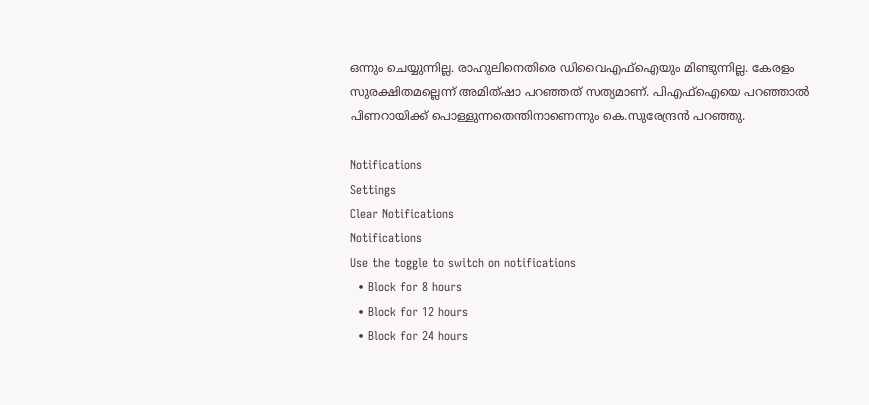ഒന്നും ചെയ്യുന്നില്ല. രാഹുലിനെതിരെ ഡിവൈഎഫ്ഐയും മിണ്ടുന്നില്ല. കേരളം സുരക്ഷിതമല്ലെന്ന് അമിത്ഷാ പറഞ്ഞത് സത്യമാണ്. പിഎഫ്ഐയെ പറഞ്ഞാൽ പിണറായിക്ക് പൊള്ളുന്നതെന്തിനാണെന്നും കെ.സുരേന്ദ്രൻ പറഞ്ഞു.

Notifications
Settings
Clear Notifications
Notifications
Use the toggle to switch on notifications
  • Block for 8 hours
  • Block for 12 hours
  • Block for 24 hours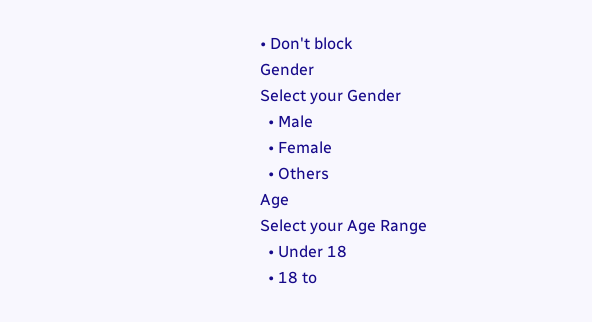• Don't block
Gender
Select your Gender
  • Male
  • Female
  • Others
Age
Select your Age Range
  • Under 18
  • 18 to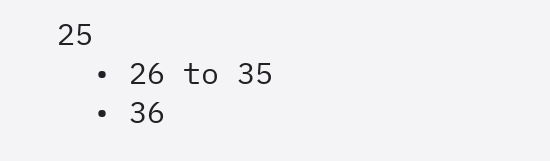25
  • 26 to 35
  • 36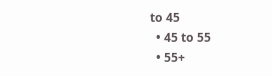to 45
  • 45 to 55
  • 55+